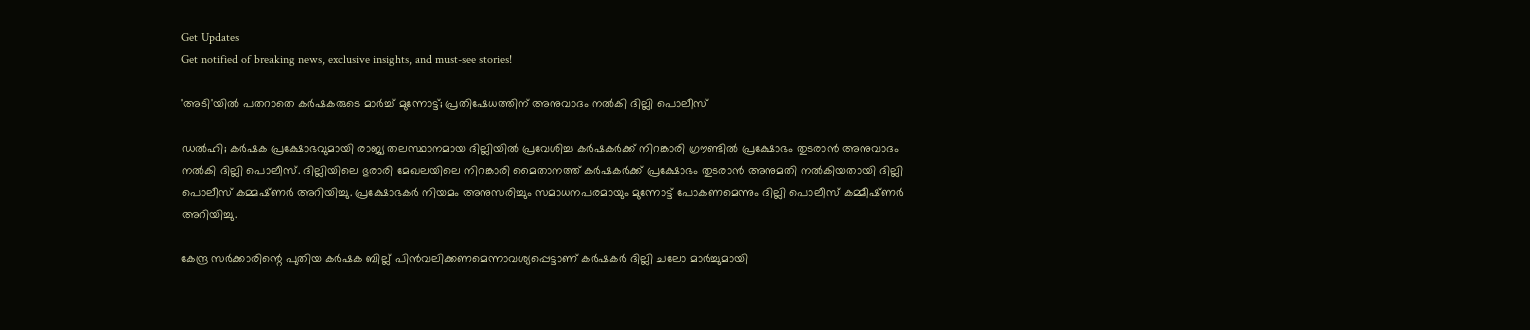Get Updates
Get notified of breaking news, exclusive insights, and must-see stories!

'അടി'യില്‍ പതറാതെ കര്‍ഷകരുടെ മാര്‍ച്ച്‌ മുന്നോട്ട്‌; പ്രതിഷേധത്തിന്‌ അനുവാദം നല്‍കി ദില്ലി പൊലീസ്‌

ഡല്‍ഹി; കര്‍ഷക പ്രക്ഷോഭവുമായി രാജ്യ തലസ്ഥാനമായ ദില്ലിയില്‍ പ്രവേശിച്ച കര്‍ഷകര്‍ക്ക്‌ നിറങ്കാരി ഗ്രൗണ്ടില്‍ പ്രക്ഷോഭം തുടരാന്‍ അനുവാദം നല്‍കി ദില്ലി പൊലീസ്‌. ദില്ലിയിലെ ഭുരാരി മേഖലയിലെ നിറങ്കാരി മൈതാനത്ത്‌ കര്‍ഷകര്‍ക്ക്‌ പ്രക്ഷോഭം തുടരാന്‍ അനുമതി നല്‍കിയതായി ദില്ലി പൊലീസ്‌ കമ്മഷ്‌ണര്‍ അറിയിച്ചു. പ്രക്ഷോഭകര്‍ നിയമം അനുസരിച്ചും സമാധനപരമായും മുന്നോട്ട്‌ പോകണമെന്നും ദില്ലി പൊലീസ്‌ കമ്മീഷ്‌ണര്‍ അറിയിച്ചു.

കേന്ദ്ര സര്‍ക്കാരിന്റെ പുതിയ കര്‍ഷക ബില്ല്‌ പിന്‍വലിക്കണമെന്നാവശ്യപ്പെട്ടാണ്‌ കര്‍ഷകര്‍ ദില്ലി ചലോ മാര്‍ച്ചുമായി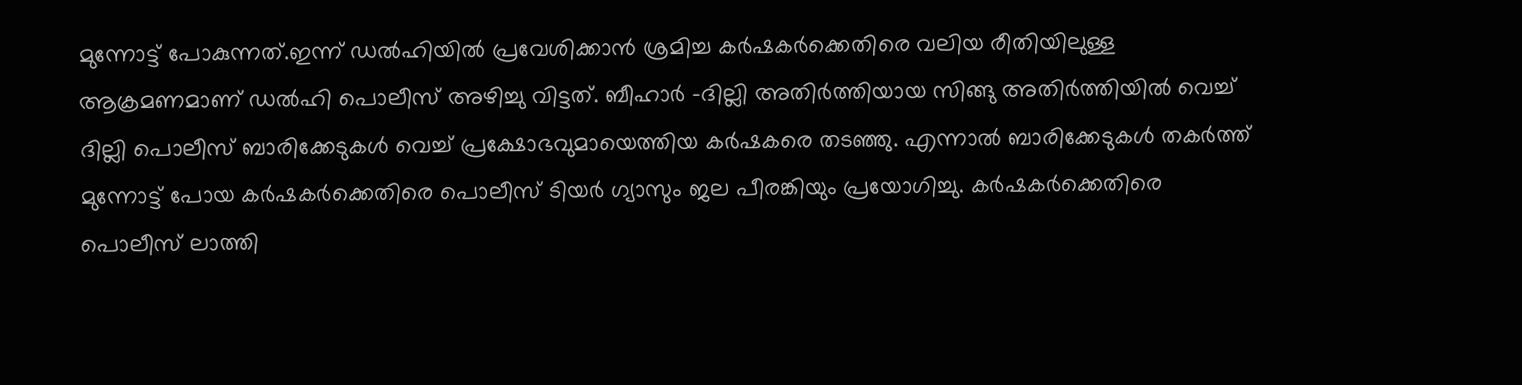മുന്നോട്ട്‌ പോകുന്നത്‌.ഇന്ന്‌ ഡല്‍ഹിയില്‍ പ്രവേശിക്കാന്‍ ശ്രമിച്ച കര്‍ഷകര്‍ക്കെതിരെ വലിയ രീതിയിലുള്ള ആക്രമണമാണ്‌ ഡല്‍ഹി പൊലീസ്‌ അഴിച്ചു വിട്ടത്. ബീഹാര്‍ -ദില്ലി അതിര്‍ത്തിയായ സിങ്ങു അതിര്‍ത്തിയില്‍ വെച്ച്‌ ദില്ലി പൊലീസ്‌ ബാരിക്കേടുകള്‍ വെച്ച്‌ പ്രക്ഷോഭവുമായെത്തിയ കര്‍ഷകരെ തടഞ്ഞു. എന്നാല്‍ ബാരിക്കേടുകള്‍ തകര്‍ത്ത്‌ മുന്നോട്ട്‌ പോയ കര്‍ഷകര്‍ക്കെതിരെ പൊലീസ്‌ ടിയര്‍ ഗ്യാസും ജല പീരങ്കിയും പ്രയോഗിച്ചു. കര്‍ഷകര്‍ക്കെതിരെ പൊലീസ്‌ ലാത്തി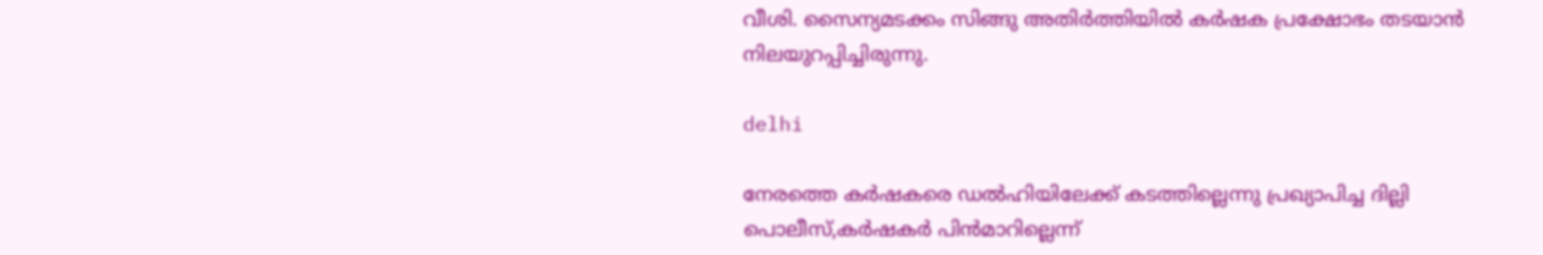വീശി. സൈന്യമടക്കം സിങ്ങു അതിര്‍ത്തിയില്‍ കര്‍ഷക പ്രക്ഷോഭം തടയാന്‍ നിലയുറപ്പിച്ചിരുന്നു.

delhi

നേരത്തെ കര്‍ഷകരെ ഡല്‍ഹിയിലേക്ക്‌ കടത്തില്ലെന്നു പ്രഖ്യാപിച്ച ദില്ലി പൊലീസ്‌,കര്‍ഷകര്‍ പിന്‍മാറില്ലെന്ന്‌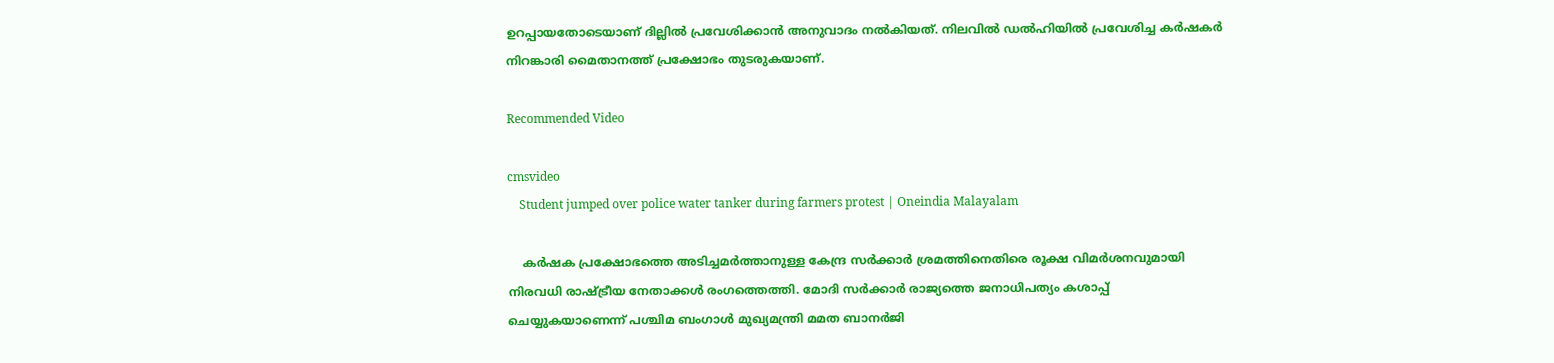ഉറപ്പായതോടെയാണ്‌ ദില്ലില്‍ പ്രവേശിക്കാന്‍ അനുവാദം നല്‍കിയത്‌. നിലവില്‍ ഡല്‍ഹിയില്‍ പ്രവേശിച്ച കര്‍ഷകര്‍ നിറങ്കാരി മൈതാനത്ത്‌ പ്രക്ഷോഭം തുടരുകയാണ്‌.

Recommended Video

cmsvideo
    Student jumped over police water tanker during farmers protest | Oneindia Malayalam

    കര്‍ഷക പ്രക്ഷോഭത്തെ അടിച്ചമര്‍ത്താനുള്ള കേന്ദ്ര സര്‍ക്കാര്‍ ശ്രമത്തിനെതിരെ രൂക്ഷ വിമര്‍ശനവുമായി നിരവധി രാഷ്ട്രീയ നേതാക്കള്‍ രംഗത്തെത്തി. മോദി സര്‍ക്കാര്‍ രാജ്യത്തെ ജനാധിപത്യം കശാപ്പ്‌ ചെയ്യുകയാണെന്ന്‌ പശ്ചിമ ബംഗാള്‍ മുഖ്യമന്ത്രി മമത ബാനര്‍ജി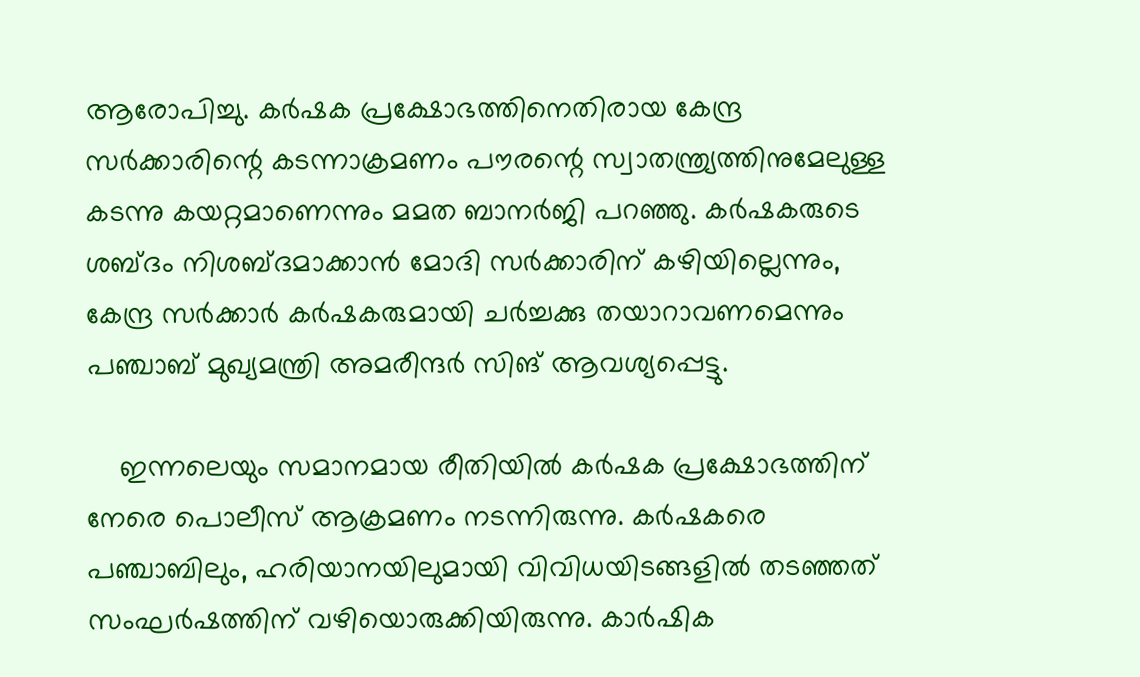ആരോപിച്ചു. കര്‍ഷക പ്രക്ഷോഭത്തിനെതിരായ കേന്ദ്ര സര്‍ക്കാരിന്റെ കടന്നാക്രമണം പൗരന്റെ സ്വാതന്ത്ര്യത്തിനുമേലുള്ള കടന്നു കയറ്റമാണെന്നും മമത ബാനര്‍ജി പറഞ്ഞു. കര്‍ഷകരുടെ ശബ്ദം നിശബ്ദമാക്കാന്‍ മോദി സര്‍ക്കാരിന്‌ കഴിയില്ലെന്നും, കേന്ദ്ര സര്‍ക്കാര്‍ കര്‍ഷകരുമായി ചര്‍ച്ചക്കു തയാറാവണമെന്നും പഞ്ചാബ്‌ മുഖ്യമന്ത്രി അമരീന്ദര്‍ സിങ്‌ ആവശ്യപ്പെട്ടു.

    ഇന്നലെയും സമാനമായ രീതിയില്‍ കര്‍ഷക പ്രക്ഷോഭത്തിന്‌ നേരെ പൊലീസ്‌ ആക്രമണം നടന്നിരുന്നു. കര്‍ഷകരെ പഞ്ചാബിലും, ഹരിയാനയിലുമായി വിവിധയിടങ്ങളില്‍ തടഞ്ഞത്‌ സംഘര്‍ഷത്തിന്‌ വഴിയൊരുക്കിയിരുന്നു. കാര്‍ഷിക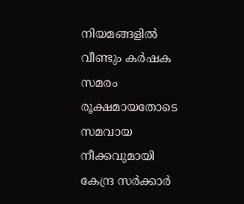നിയമങ്ങളില്‍ വീണ്ടും കര്‍ഷക സമരം രൂക്ഷമായതോടെ സമവായ നീക്കവുമായി കേന്ദ്ര സര്‍ക്കാര്‍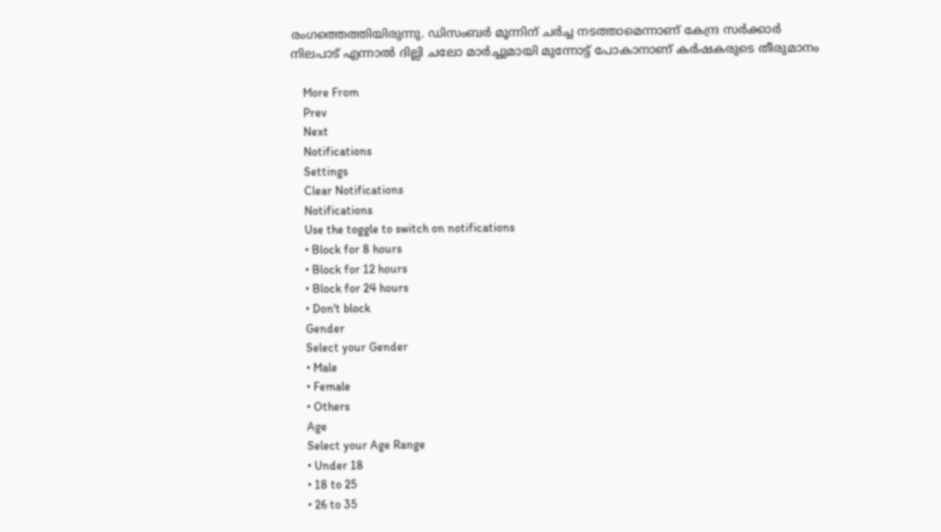രംഗത്തെത്തിയിരുന്നു. ഡിസംബര്‍ മൂന്നിന്‌ ചര്‍ച്ച നടത്താമെന്നാണ്‌ കേന്ദ്ര സര്‍ക്കാര്‍ നിലപാട്‌ എന്നാല്‍ ദില്ലി ചലോ മാര്‍ച്ചുമായി മുന്നോട്ട്‌ പോകാനാണ്‌ കര്‍ഷകരുടെ തീരുമാനം

    More From
    Prev
    Next
    Notifications
    Settings
    Clear Notifications
    Notifications
    Use the toggle to switch on notifications
    • Block for 8 hours
    • Block for 12 hours
    • Block for 24 hours
    • Don't block
    Gender
    Select your Gender
    • Male
    • Female
    • Others
    Age
    Select your Age Range
    • Under 18
    • 18 to 25
    • 26 to 35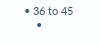• 36 to 45
    •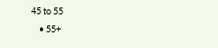45 to 55
    • 55+